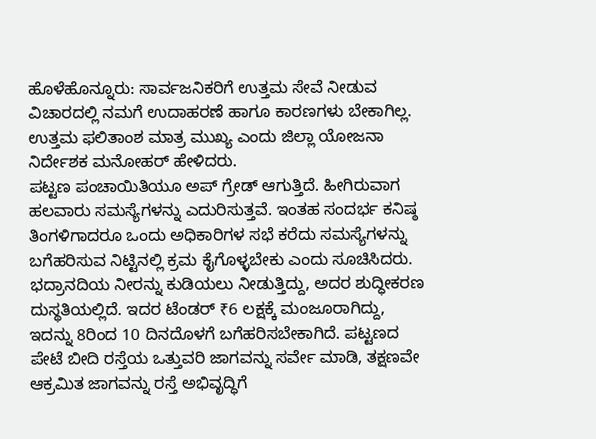ಹೊಳೆಹೊನ್ನೂರು: ಸಾರ್ವಜನಿಕರಿಗೆ ಉತ್ತಮ ಸೇವೆ ನೀಡುವ ವಿಚಾರದಲ್ಲಿ ನಮಗೆ ಉದಾಹರಣೆ ಹಾಗೂ ಕಾರಣಗಳು ಬೇಕಾಗಿಲ್ಲ. ಉತ್ತಮ ಫಲಿತಾಂಶ ಮಾತ್ರ ಮುಖ್ಯ ಎಂದು ಜಿಲ್ಲಾ ಯೋಜನಾ ನಿರ್ದೇಶಕ ಮನೋಹರ್ ಹೇಳಿದರು.
ಪಟ್ಟಣ ಪಂಚಾಯಿತಿಯೂ ಅಪ್ ಗ್ರೇಡ್ ಆಗುತ್ತಿದೆ. ಹೀಗಿರುವಾಗ ಹಲವಾರು ಸಮಸ್ಯೆಗಳನ್ನು ಎದುರಿಸುತ್ತವೆ. ಇಂತಹ ಸಂದರ್ಭ ಕನಿಷ್ಠ ತಿಂಗಳಿಗಾದರೂ ಒಂದು ಅಧಿಕಾರಿಗಳ ಸಭೆ ಕರೆದು ಸಮಸ್ಯೆಗಳನ್ನು ಬಗೆಹರಿಸುವ ನಿಟ್ಟಿನಲ್ಲಿ ಕ್ರಮ ಕೈಗೊಳ್ಳಬೇಕು ಎಂದು ಸೂಚಿಸಿದರು.
ಭದ್ರಾನದಿಯ ನೀರನ್ನು ಕುಡಿಯಲು ನೀಡುತ್ತಿದ್ದು, ಅದರ ಶುದ್ಧೀಕರಣ ದುಸ್ಥತಿಯಲ್ಲಿದೆ. ಇದರ ಟೆಂಡರ್ ₹6 ಲಕ್ಷಕ್ಕೆ ಮಂಜೂರಾಗಿದ್ದು, ಇದನ್ನು 8ರಿಂದ 10 ದಿನದೊಳಗೆ ಬಗೆಹರಿಸಬೇಕಾಗಿದೆ. ಪಟ್ಟಣದ ಪೇಟೆ ಬೀದಿ ರಸ್ತೆಯ ಒತ್ತುವರಿ ಜಾಗವನ್ನು ಸರ್ವೇ ಮಾಡಿ, ತಕ್ಷಣವೇ ಆಕ್ರಮಿತ ಜಾಗವನ್ನು ರಸ್ತೆ ಅಭಿವೃದ್ಧಿಗೆ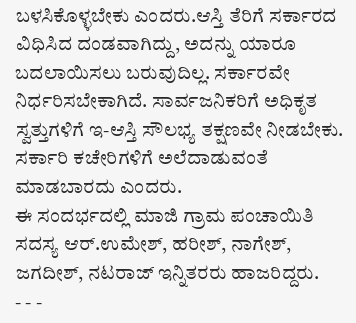ಬಳಸಿಕೊಳ್ಳಬೇಕು ಎಂದರು.ಆಸ್ತಿ ತೆರಿಗೆ ಸರ್ಕಾರದ ವಿಧಿಸಿದ ದಂಡವಾಗಿದ್ದು, ಅದನ್ನು ಯಾರೂ ಬದಲಾಯಿಸಲು ಬರುವುದಿಲ್ಲ. ಸರ್ಕಾರವೇ ನಿರ್ಧರಿಸಬೇಕಾಗಿದೆ. ಸಾರ್ವಜನಿಕರಿಗೆ ಅಧಿಕೃತ ಸ್ವತ್ತುಗಳಿಗೆ ಇ-ಆಸ್ತಿ ಸೌಲಭ್ಯ ತಕ್ಷಣವೇ ನೀಡಬೇಕು. ಸರ್ಕಾರಿ ಕಚೇರಿಗಳಿಗೆ ಅಲೆದಾಡುವಂತೆ ಮಾಡಬಾರದು ಎಂದರು.
ಈ ಸಂದರ್ಭದಲ್ಲಿ ಮಾಜಿ ಗ್ರಾಮ ಪಂಚಾಯಿತಿ ಸದಸ್ಯ ಆರ್.ಉಮೇಶ್, ಹರೀಶ್, ನಾಗೇಶ್, ಜಗದೀಶ್, ನಟರಾಜ್ ಇನ್ನಿತರರು ಹಾಜರಿದ್ದರು.
- - -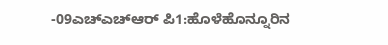-09ಎಚ್ಎಚ್ಆರ್ ಪಿ1:ಹೊಳೆಹೊನ್ನೂರಿನ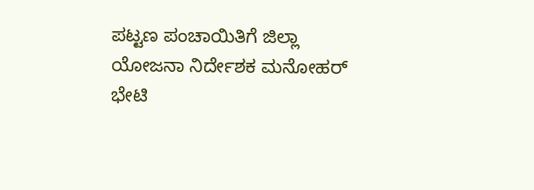ಪಟ್ಟಣ ಪಂಚಾಯಿತಿಗೆ ಜಿಲ್ಲಾ ಯೋಜನಾ ನಿರ್ದೇಶಕ ಮನೋಹರ್ ಭೇಟಿ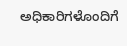ಅಧಿಕಾರಿಗಳೊಂದಿಗೆ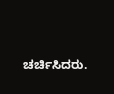ಚರ್ಚಿಸಿದರು.